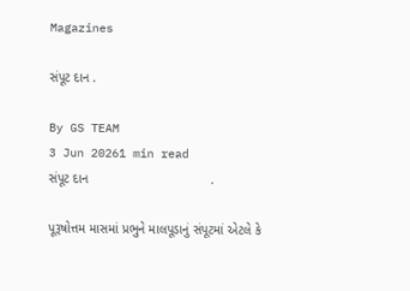Magazines

સંપૂટ દાન .

By GS TEAM
3 Jun 20261 min read
સંપૂટ દાન                                  .

પૂરૂષોત્તમ માસમાં પ્રભુને માલપૂડાનું સંપૂટમાં એટલે કે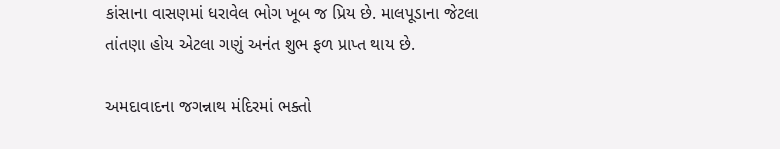કાંસાના વાસણમાં ધરાવેલ ભોગ ખૂબ જ પ્રિય છે. માલપૂડાના જેટલા તાંતણા હોય એટલા ગણું અનંત શુભ ફળ પ્રાપ્ત થાય છે.

અમદાવાદના જગન્નાથ મંદિરમાં ભક્તો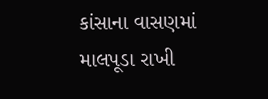કાંસાના વાસણમાં માલપૂડા રાખી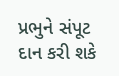પ્રભુને સંપૂટ દાન કરી શકે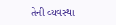તેની વ્યવસ્થા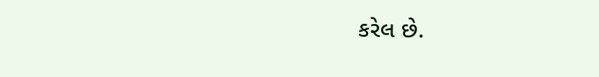કરેલ છે.